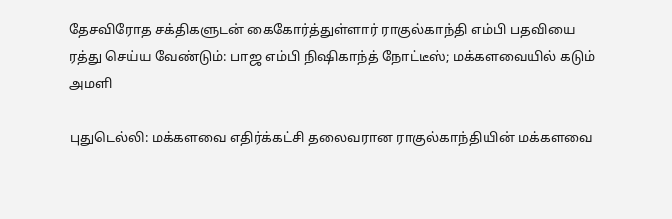தேசவிரோத சக்திகளுடன் கைகோர்த்துள்ளார் ராகுல்காந்தி எம்பி பதவியை ரத்து செய்ய வேண்டும்: பாஜ எம்பி நிஷிகாந்த் நோட்டீஸ்; மக்களவையில் கடும் அமளி

புதுடெல்லி: மக்களவை எதிர்க்கட்சி தலைவரான ராகுல்காந்தியின் மக்களவை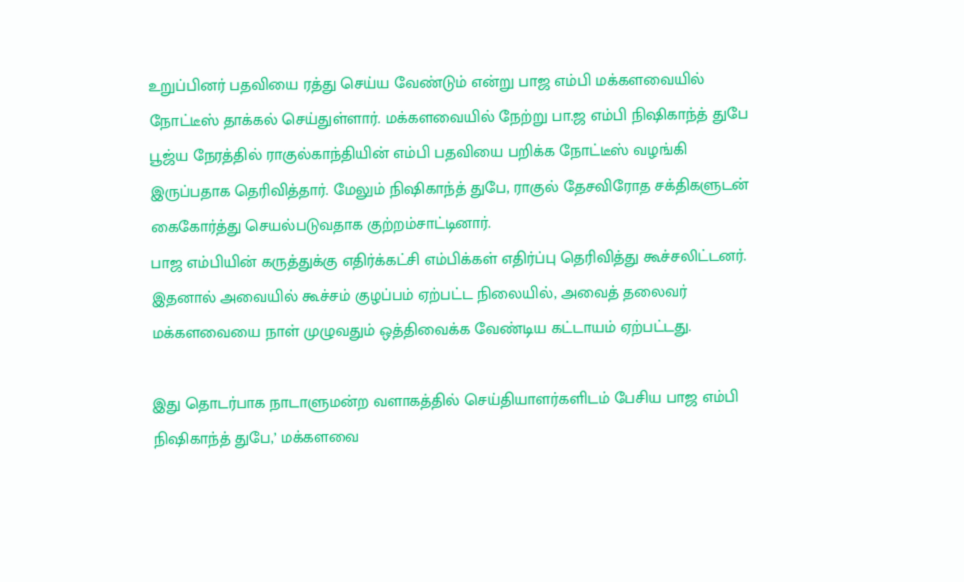உறுப்பினர் பதவியை ரத்து செய்ய வேண்டும் என்று பாஜ எம்பி மக்களவையில் நோட்டீஸ் தாக்கல் செய்துள்ளார். மக்களவையில் நேற்று பா.ஜ எம்பி நிஷிகாந்த் துபே பூஜ்ய நேரத்தில் ராகுல்காந்தியின் எம்பி பதவியை பறிக்க நோட்டீஸ் வழங்கி இருப்பதாக தெரிவித்தார். மேலும் நிஷிகாந்த் துபே, ராகுல் தேசவிரோத சக்திகளுடன் கைகோர்த்து செயல்படுவதாக குற்றம்சாட்டினார்.
பாஜ எம்பியின் கருத்துக்கு எதிர்க்கட்சி எம்பிக்கள் எதிர்ப்பு தெரிவித்து கூச்சலிட்டனர். இதனால் அவையில் கூச்சம் குழப்பம் ஏற்பட்ட நிலையில், அவைத் தலைவர் மக்களவையை நாள் முழுவதும் ஒத்திவைக்க வேண்டிய கட்டாயம் ஏற்பட்டது.

இது தொடர்பாக நாடாளுமன்ற வளாகத்தில் செய்தியாளர்களிடம் பேசிய பாஜ எம்பி நிஷிகாந்த் துபே,’ மக்களவை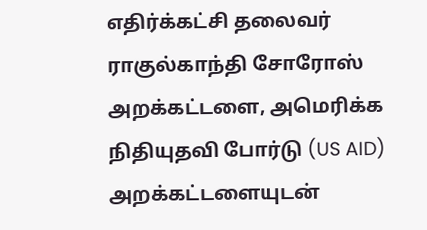எதிர்க்கட்சி தலைவர் ராகுல்காந்தி சோரோஸ் அறக்கட்டளை, அமெரிக்க நிதியுதவி போர்டு (US AID) அறக்கட்டளையுடன்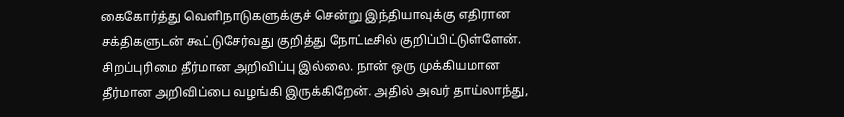கைகோர்த்து வெளிநாடுகளுக்குச் சென்று இந்தியாவுக்கு எதிரான சக்திகளுடன் கூட்டுசேர்வது குறித்து நோட்டீசில் குறிப்பிட்டுள்ளேன். சிறப்புரிமை தீர்மான அறிவிப்பு இல்லை. நான் ஒரு முக்கியமான தீர்மான அறிவிப்பை வழங்கி இருக்கிறேன். அதில் அவர் தாய்லாந்து,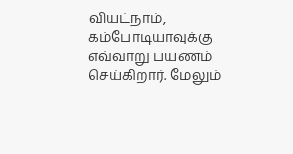வியட்நாம், கம்போடியாவுக்கு எவ்வாறு பயணம் செய்கிறார். மேலும்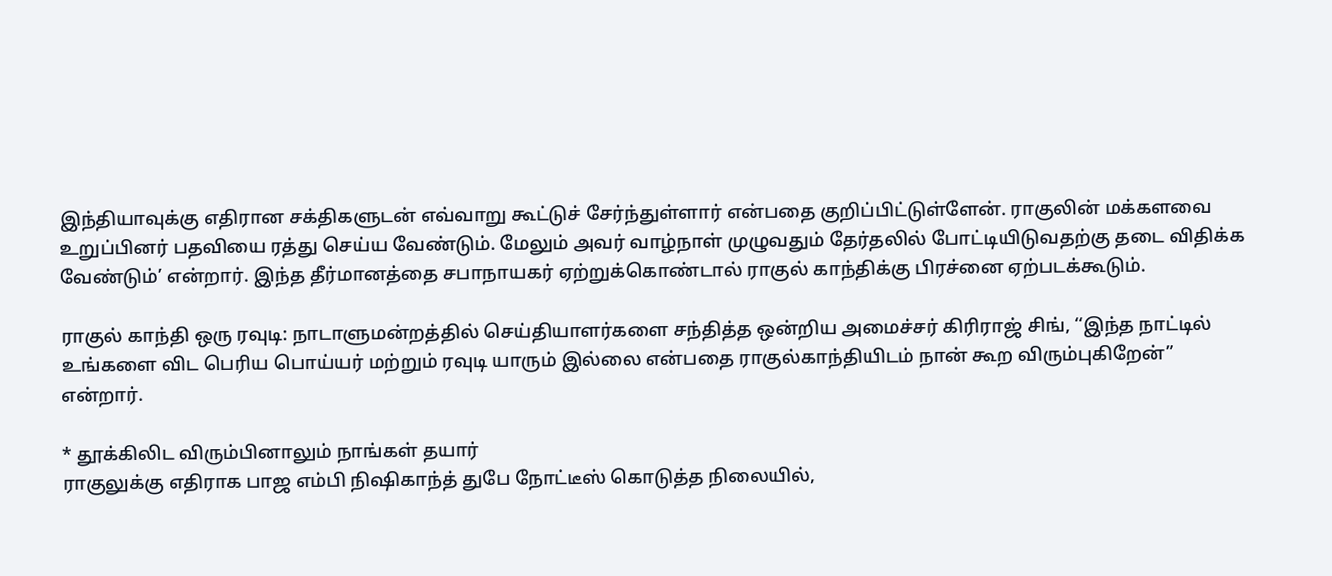இந்தியாவுக்கு எதிரான சக்திகளுடன் எவ்வாறு கூட்டுச் சேர்ந்துள்ளார் என்பதை குறிப்பிட்டுள்ளேன். ராகுலின் மக்களவை உறுப்பினர் பதவியை ரத்து செய்ய வேண்டும். மேலும் அவர் வாழ்நாள் முழுவதும் தேர்தலில் போட்டியிடுவதற்கு தடை விதிக்க வேண்டும்’ என்றார். இந்த தீர்மானத்தை சபாநாயகர் ஏற்றுக்கொண்டால் ராகுல் காந்திக்கு பிரச்னை ஏற்படக்கூடும்.

ராகுல் காந்தி ஒரு ரவுடி: நாடாளுமன்றத்தில் செய்தியாளர்களை சந்தித்த ஒன்றிய அமைச்சர் கிரிராஜ் சிங், ‘‘இந்த நாட்டில் உங்களை விட பெரிய பொய்யர் மற்றும் ரவுடி யாரும் இல்லை என்பதை ராகுல்காந்தியிடம் நான் கூற விரும்புகிறேன்” என்றார்.

* தூக்கிலிட விரும்பினாலும் நாங்கள் தயார்
ராகுலுக்கு எதிராக பாஜ எம்பி நிஷிகாந்த் துபே நோட்டீஸ் கொடுத்த நிலையில்,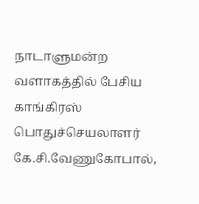நாடாளுமன்ற வளாகத்தில் பேசிய காங்கிரஸ் பொதுச்செயலாளர் கே.சி.வேணுகோபால்,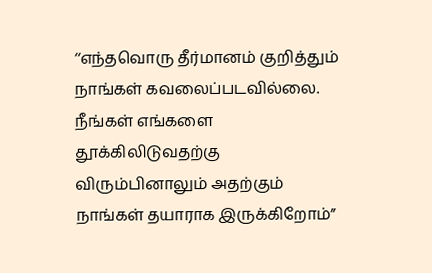‘‘எந்தவொரு தீர்மானம் குறித்தும் நாங்கள் கவலைப்படவில்லை. நீங்கள் எங்களை தூக்கிலிடுவதற்கு விரும்பினாலும் அதற்கும் நாங்கள் தயாராக இருக்கிறோம்”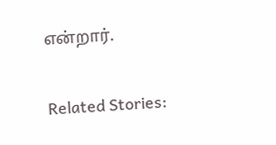என்றார்.

Related Stories: